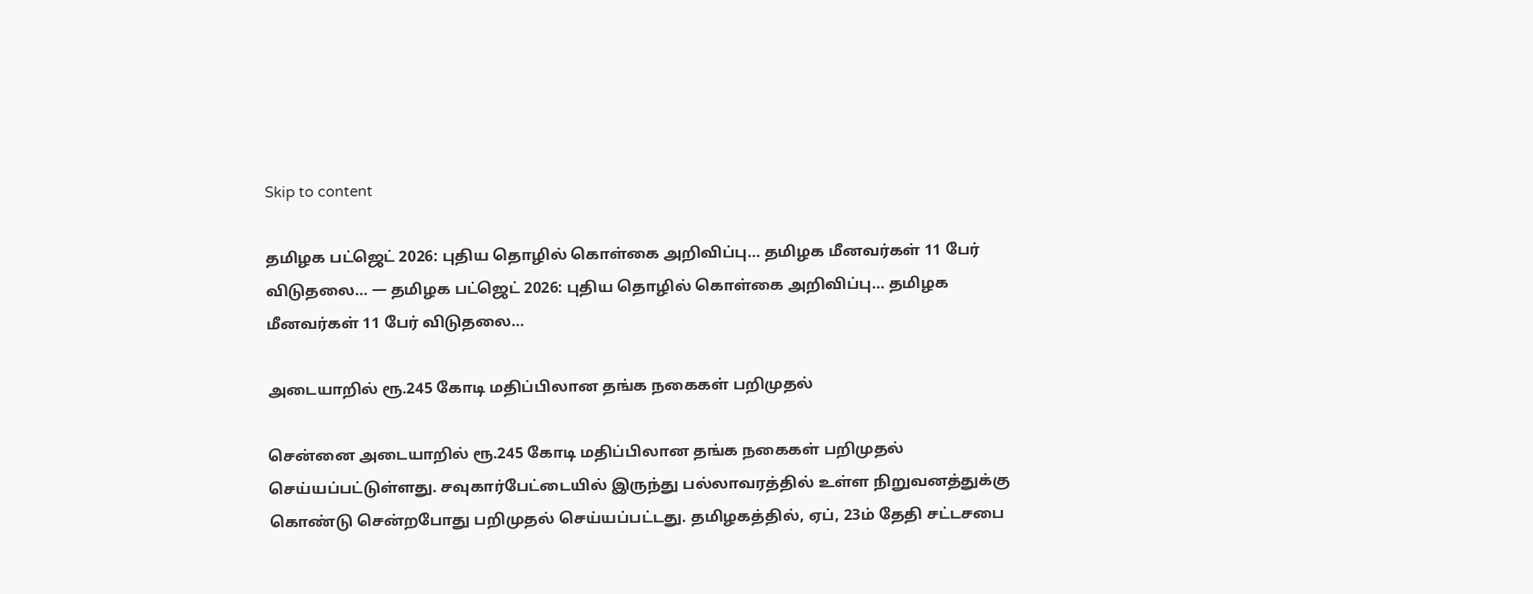Skip to content

தமிழக பட்ஜெட் 2026: புதிய தொழில் கொள்கை அறிவிப்பு… தமிழக மீனவர்கள் 11 பேர் விடுதலை… — தமிழக பட்ஜெட் 2026: புதிய தொழில் கொள்கை அறிவிப்பு… தமிழக மீனவர்கள் 11 பேர் விடுதலை…

அடையாறில் ரூ.245 கோடி மதிப்பிலான தங்க நகைகள் பறிமுதல்

சென்னை அடையாறில் ரூ.245 கோடி மதிப்பிலான தங்க நகைகள் பறிமுதல் செய்யப்பட்டுள்ளது. சவுகார்பேட்டையில் இருந்து பல்லாவரத்தில் உள்ள நிறுவனத்துக்கு கொண்டு சென்றபோது பறிமுதல் செய்யப்பட்டது. தமிழகத்தில், ஏப், 23ம் தேதி சட்டசபை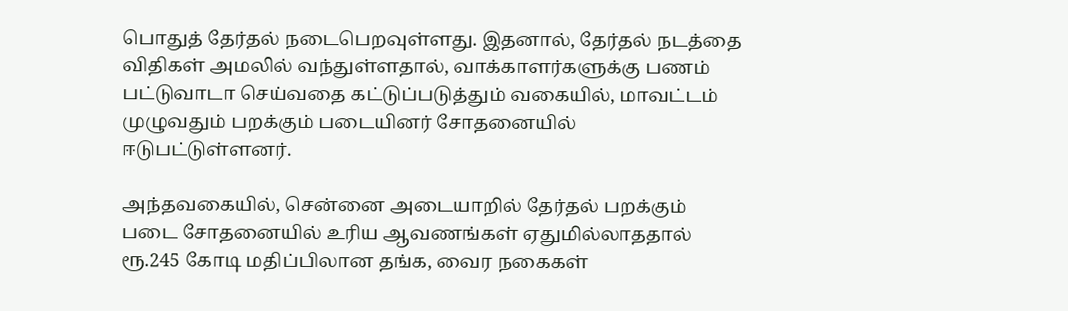பொதுத் தேர்தல் நடைபெறவுள்ளது. இதனால், தேர்தல் நடத்தை விதிகள் அமலில் வந்துள்ளதால், வாக்காளர்களுக்கு பணம் பட்டுவாடா செய்வதை கட்டுப்படுத்தும் வகையில், மாவட்டம் முழுவதும் பறக்கும் படையினர் சோதனையில் ஈடுபட்டுள்ளனர்.

அந்தவகையில், சென்னை அடையாறில் தேர்தல் பறக்கும் படை சோதனையில் உரிய ஆவணங்கள் ஏதுமில்லாததால் ரூ.245 கோடி மதிப்பிலான தங்க, வைர நகைகள்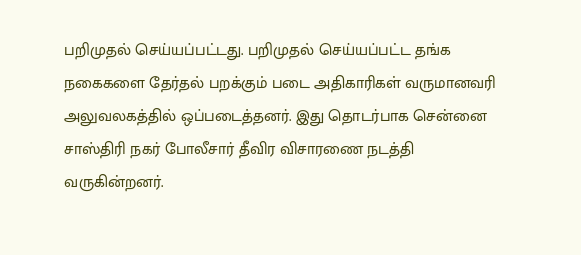பறிமுதல் செய்யப்பட்டது. பறிமுதல் செய்யப்பட்ட தங்க நகைகளை தேர்தல் பறக்கும் படை அதிகாரிகள் வருமானவரி அலுவலகத்தில் ஒப்படைத்தனர். இது தொடர்பாக சென்னை சாஸ்திரி நகர் போலீசார் தீவிர விசாரணை நடத்தி வருகின்றனர்.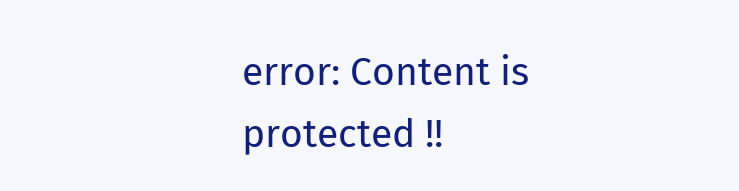error: Content is protected !!